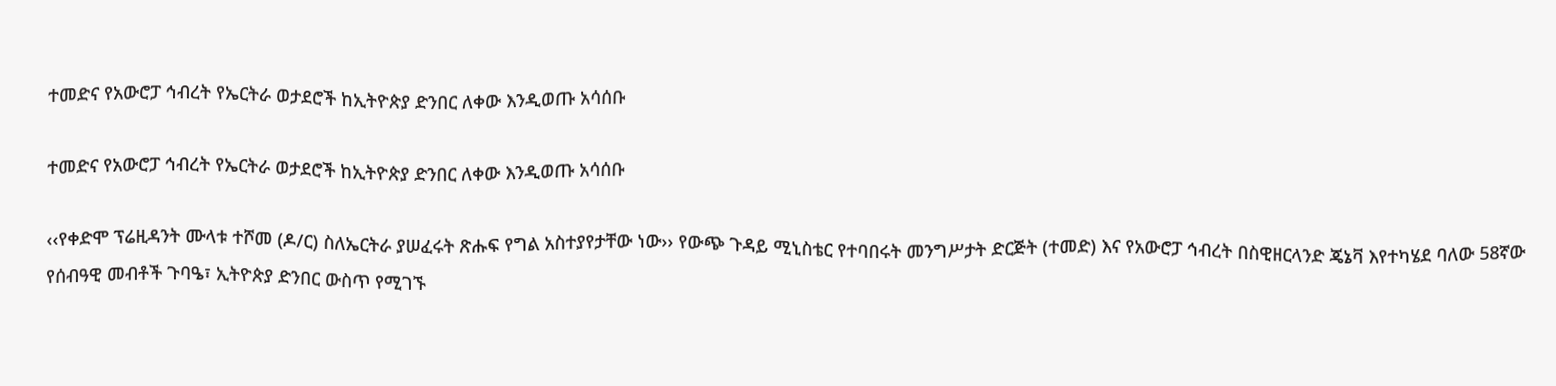ተመድና የአውሮፓ ኅብረት የኤርትራ ወታደሮች ከኢትዮጵያ ድንበር ለቀው እንዲወጡ አሳሰቡ

ተመድና የአውሮፓ ኅብረት የኤርትራ ወታደሮች ከኢትዮጵያ ድንበር ለቀው እንዲወጡ አሳሰቡ

‹‹የቀድሞ ፕሬዚዳንት ሙላቱ ተሾመ (ዶ/ር) ስለኤርትራ ያሠፈሩት ጽሑፍ የግል አስተያየታቸው ነው›› የውጭ ጉዳይ ሚኒስቴር የተባበሩት መንግሥታት ድርጅት (ተመድ) እና የአውሮፓ ኅብረት በስዊዘርላንድ ጄኔቫ እየተካሄደ ባለው 58ኛው የሰብዓዊ መብቶች ጉባዔ፣ ኢትዮጵያ ድንበር ውስጥ የሚገኙ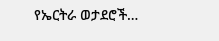የኤርትራ ወታደሮች…